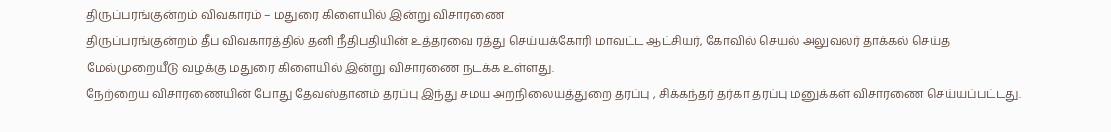திருப்பரங்குன்றம் விவகாரம் – மதுரை கிளையில் இன்று விசாரணை
திருப்பரங்குன்றம் தீப விவகாரத்தில் தனி நீதிபதியின் உத்தரவை ரத்து செய்யக்கோரி மாவட்ட ஆட்சியர், கோவில் செயல் அலுவலர் தாக்கல் செய்த மேல்முறையீடு வழக்கு மதுரை கிளையில் இன்று விசாரணை நடக்க உள்ளது.
நேற்றைய விசாரணையின் போது தேவஸ்தானம் தரப்பு இந்து சமய அறநிலையத்துறை தரப்பு , சிக்கந்தர் தர்கா தரப்பு மனுக்கள் விசாரணை செய்யப்பட்டது.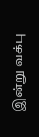இன்று வக்பு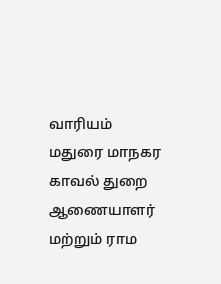வாரியம் மதுரை மாநகர காவல் துறை ஆணையாளர் மற்றும் ராம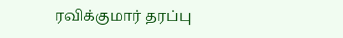ரவிக்குமார் தரப்பு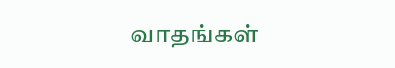வாதங்கள்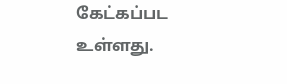கேட்கப்பட உள்ளது.